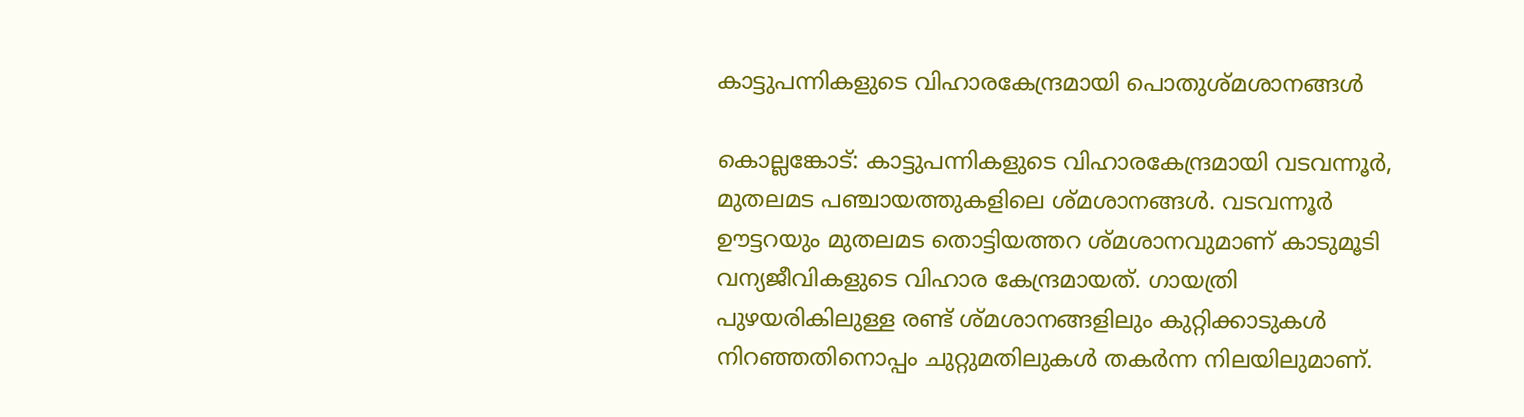കാട്ടുപന്നികളുടെ വിഹാരകേന്ദ്രമായി പൊതുശ്മശാനങ്ങൾ

കൊല്ലങ്കോട്: കാട്ടുപന്നികളുടെ വിഹാരകേന്ദ്രമായി വടവന്നൂർ, മുതലമട പഞ്ചായത്തുകളിലെ ശ്മശാനങ്ങൾ. വടവന്നൂർ ഊട്ടറയും മുതലമട തൊട്ടിയത്തറ ശ്മശാനവുമാണ് കാടുമൂടി വന്യജീവികളുടെ വിഹാര കേന്ദ്രമായത്. ഗായത്രി പുഴയരികിലുള്ള രണ്ട് ശ്മശാനങ്ങളിലും കുറ്റിക്കാടുകൾ നിറഞ്ഞതിനൊപ്പം ചുറ്റുമതിലുകൾ തകർന്ന നിലയിലുമാണ്.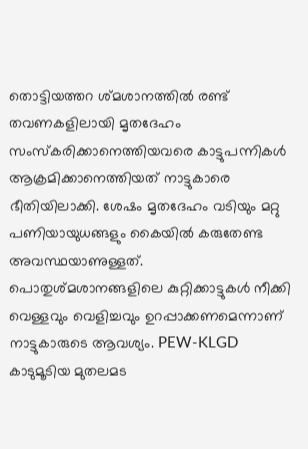തൊട്ടിയത്തറ ശ്മശാനത്തിൽ രണ്ട് തവണകളിലായി മൃതദേഹം സംസ്കരിക്കാനെത്തിയവരെ കാട്ടുപന്നികൾ ആക്രമിക്കാനെത്തിയത് നാട്ടുകാരെ ഭീതിയിലാക്കി. ശേഷം മൃതദേഹം വടിയും മറ്റു പണിയായുധങ്ങളും കൈയിൽ കരുതേണ്ട അവസ്ഥയാണുള്ളത്. പൊതുശ്മശാനങ്ങളിലെ കുറ്റിക്കാട്ടുകൾ നീക്കി വെള്ളവും വെളിച്ചവും ഉറപ്പാക്കണമെന്നാണ് നാട്ടുകാരുടെ ആവശ്യം. PEW-KLGD കാടുമൂടിയ മുതലമട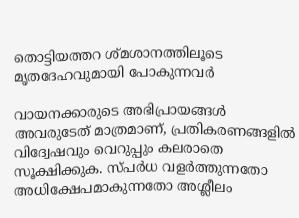തൊട്ടിയത്തറ ശ്മശാനത്തിലൂടെ മൃതദേഹവുമായി പോകുന്നവർ

വായനക്കാരുടെ അഭിപ്രായങ്ങള്‍ അവരുടേത് മാത്രമാണ്, പ്രതികരണങ്ങളിൽ വിദ്വേഷവും വെറുപ്പും കലരാതെ സൂക്ഷിക്കുക. സ്പർധ വളർത്തുന്നതോ അധിക്ഷേപമാകുന്നതോ അശ്ലീലം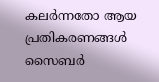കലർന്നതോ ആയ പ്രതികരണങ്ങൾ സൈബർ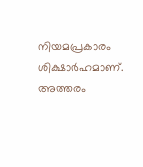നിയമപ്രകാരം ശിക്ഷാർഹമാണ്. അത്തരം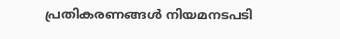പ്രതികരണങ്ങൾ നിയമനടപടി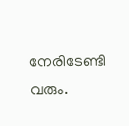നേരിടേണ്ടി വരും.